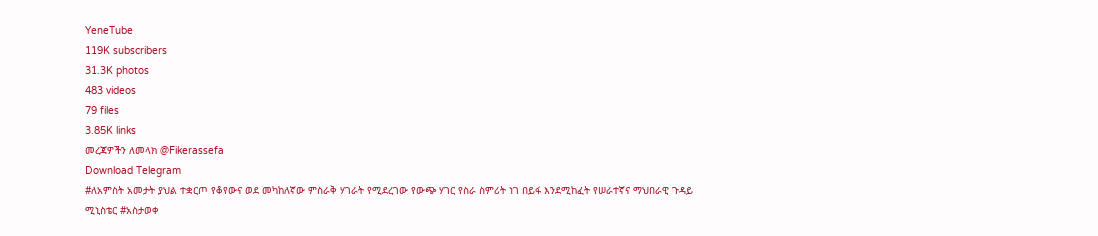YeneTube
119K subscribers
31.3K photos
483 videos
79 files
3.85K links
መረጃዎችን ለመላክ @Fikerassefa
Download Telegram
#ለአምስት አመታት ያህል ተቋርጦ የቆየውና ወደ መካከለኛው ምስራቅ ሃገራት የሚደረገው የውጭ ሃገር የስራ ስምሪት ነገ በይፋ እንደሚከፈት የሠራተኛና ማህበራዊ ጉዳይ ሚኒስቴር #አስታወቀ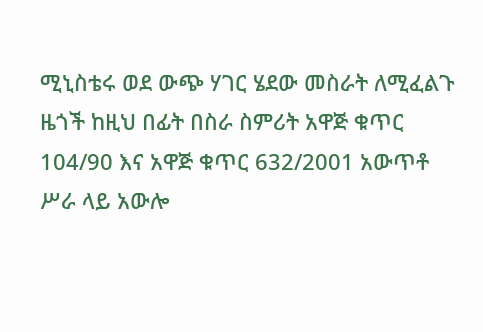ሚኒስቴሩ ወደ ውጭ ሃገር ሄደው መስራት ለሚፈልጉ ዜጎች ከዚህ በፊት በስራ ስምሪት አዋጅ ቁጥር 104/90 እና አዋጅ ቁጥር 632/2001 አውጥቶ ሥራ ላይ አውሎ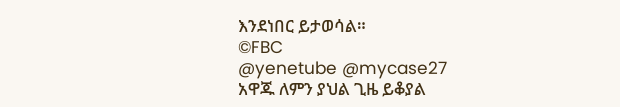እንደነበር ይታወሳል።
©FBC
@yenetube @mycase27
አዋጁ ለምን ያህል ጊዜ ይቆያል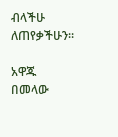ብላችሁ ለጠየቃችሁን።

አዋጁ በመላው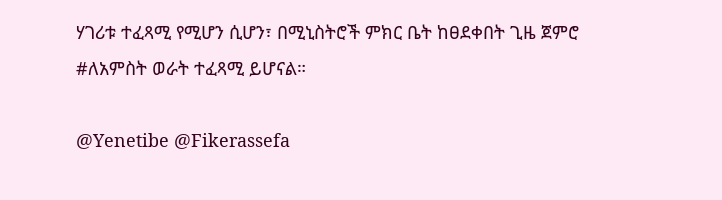ሃገሪቱ ተፈጻሚ የሚሆን ሲሆን፣ በሚኒስትሮች ምክር ቤት ከፀደቀበት ጊዜ ጀምሮ #ለአምስት ወራት ተፈጻሚ ይሆናል።

@Yenetibe @Fikerassefa